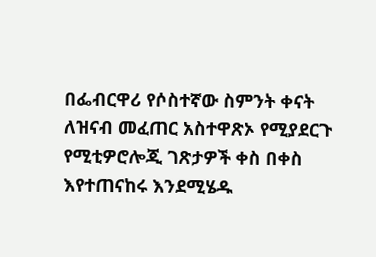በፌብርዋሪ የሶስተኛው ስምንት ቀናት ለዝናብ መፈጠር አስተዋጽኦ የሚያደርጉ የሚቲዎሮሎጂ ገጽታዎች ቀስ በቀስ እየተጠናከሩ እንደሚሄዱ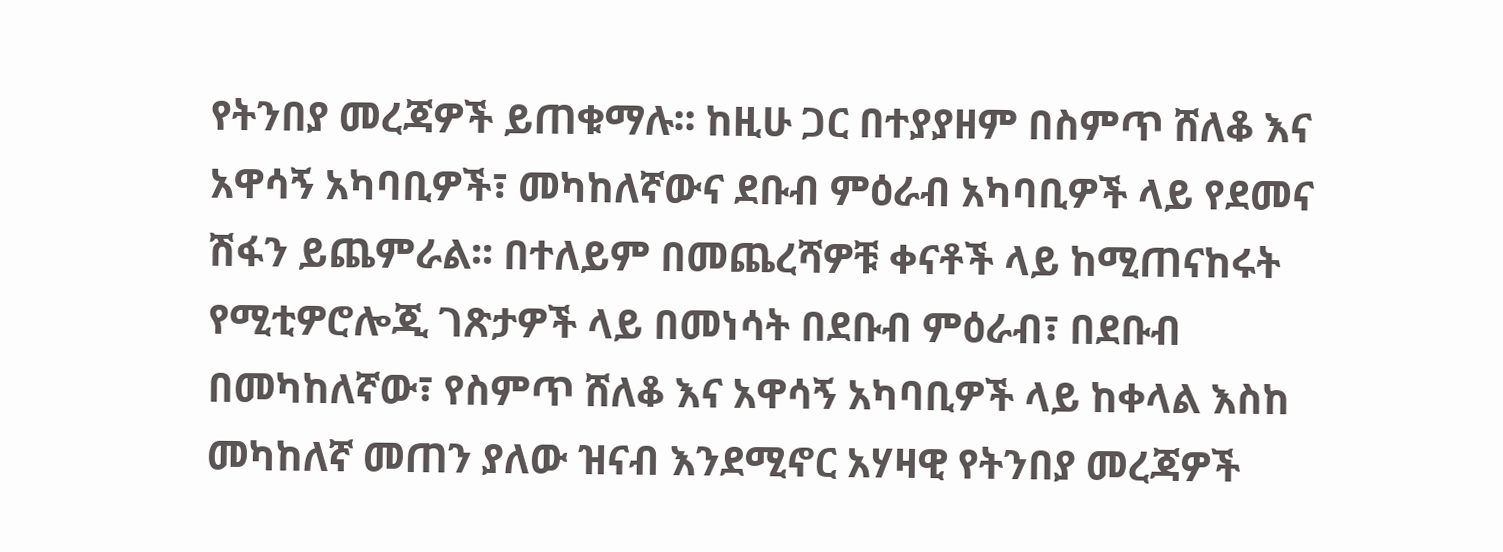የትንበያ መረጃዎች ይጠቁማሉ፡፡ ከዚሁ ጋር በተያያዘም በስምጥ ሸለቆ እና አዋሳኝ አካባቢዎች፣ መካከለኛውና ደቡብ ምዕራብ አካባቢዎች ላይ የደመና ሽፋን ይጨምራል፡፡ በተለይም በመጨረሻዎቹ ቀናቶች ላይ ከሚጠናከሩት የሚቲዎሮሎጂ ገጽታዎች ላይ በመነሳት በደቡብ ምዕራብ፣ በደቡብ በመካከለኛው፣ የስምጥ ሸለቆ እና አዋሳኝ አካባቢዎች ላይ ከቀላል እስከ መካከለኛ መጠን ያለው ዝናብ እንደሚኖር አሃዛዊ የትንበያ መረጃዎች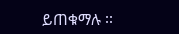ይጠቁማሉ ፡፡